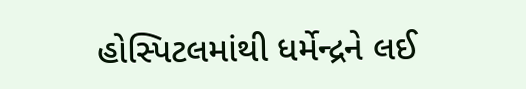હોસ્પિટલમાંથી ધર્મેન્દ્રને લઈ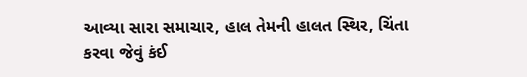આવ્યા સારા સમાચાર, હાલ તેમની હાલત સ્થિર, ચિંતા કરવા જેવું કંઈ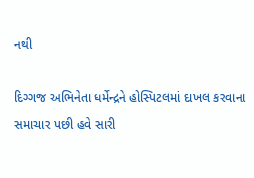નથી

દિગ્ગજ અભિનેતા ધર્મેન્દ્રને હોસ્પિટલમાં દાખલ કરવાના સમાચાર પછી હવે સારી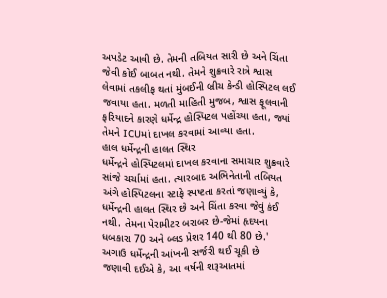અપડેટ આવી છે. તેમની તબિયત સારી છે અને ચિંતા જેવી કોઈ બાબત નથી. તેમને શુક્રવારે રાત્રે શ્વાસ લેવામાં તકલીફ થતાં મુંબઈની બ્રીચ કેન્ડી હોસ્પિટલ લઈ જવાયા હતા. મળતી માહિતી મુજબ, શ્વાસ ફૂલવાની ફરિયાદને કારણે ધર્મેન્દ્ર હોસ્પિટલ પહોંચ્યા હતા, જ્યાં તેમને ICUમાં દાખલ કરવામાં આવ્યા હતા.
હાલ ધર્મેન્દ્રની હાલત સ્થિર
ધર્મેન્દ્રને હોસ્પિટલમાં દાખલ કરવાના સમાચાર શુક્રવારે સાંજે ચર્ચામાં હતા. ત્યારબાદ અભિનેતાની તબિયત અંગે હોસ્પિટલના સ્ટાફે સ્પષ્ટતા કરતાં જણાવ્યું કે, ધર્મેન્દ્રની હાલત સ્થિર છે અને ચિંતા કરવા જેવું કંઈ નથી. તેમના પેરામીટર બરાબર છે-જેમાં હૃદયના ધબકારા 70 અને બ્લડ પ્રેશર 140 થી 80 છે.'
અગાઉ ધર્મેન્દ્રની આંખની સર્જરી થઈ ચૂકી છે
જણાવી દઈએ કે, આ વર્ષની શરૂઆતમાં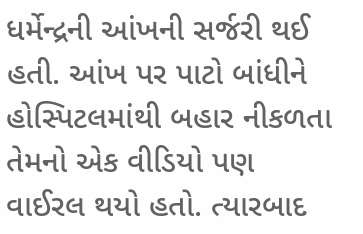ધર્મેન્દ્રની આંખની સર્જરી થઈ હતી. આંખ પર પાટો બાંધીને હોસ્પિટલમાંથી બહાર નીકળતા તેમનો એક વીડિયો પણ વાઈરલ થયો હતો. ત્યારબાદ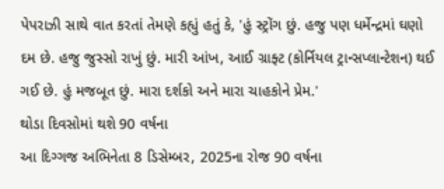પેપરાઝી સાથે વાત કરતાં તેમણે કહ્યું હતું કે, 'હું સ્ટ્રોંગ છું. હજુ પણ ધર્મેન્દ્રમાં ઘણો દમ છે. હજુ જુસ્સો રાખું છું. મારી આંખ, આઈ ગ્રાફ્ટ (કોર્નિયલ ટ્રાન્સપ્લાન્ટેશન) થઈ ગઈ છે. હું મજબૂત છું. મારા દર્શકો અને મારા ચાહકોને પ્રેમ.'
થોડા દિવસોમાં થશે 90 વર્ષના
આ દિગ્ગજ અભિનેતા 8 ડિસેમ્બર, 2025ના રોજ 90 વર્ષના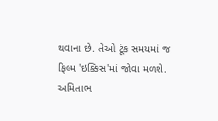થવાના છે. તેઓ ટૂંક સમયમાં જ ફિલ્મ 'ઇક્કિસ'માં જોવા મળશે. અમિતાભ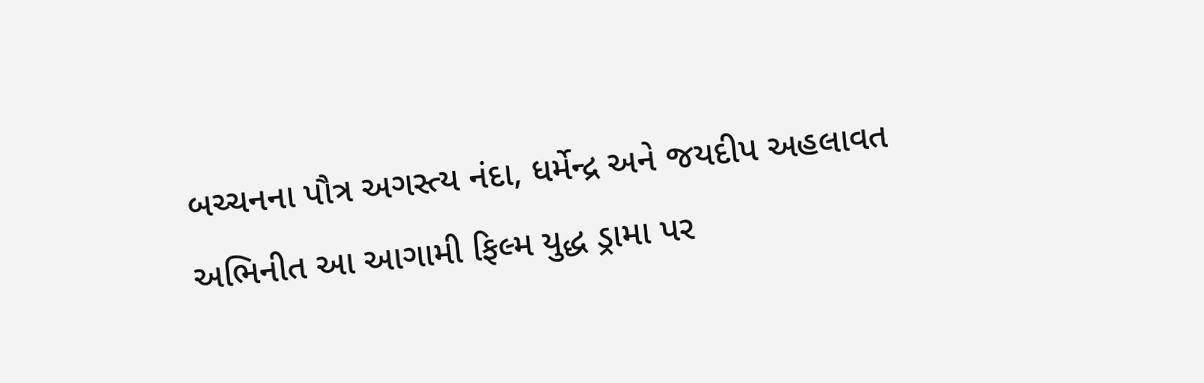બચ્ચનના પૌત્ર અગસ્ત્ય નંદા, ધર્મેન્દ્ર અને જયદીપ અહલાવત અભિનીત આ આગામી ફિલ્મ યુદ્ધ ડ્રામા પર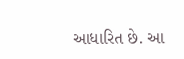આધારિત છે. આ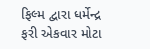ફિલ્મ દ્વારા ધર્મેન્દ્ર ફરી એકવાર મોટા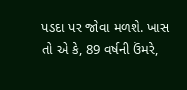પડદા પર જોવા મળશે. ખાસ તો એ કે, 89 વર્ષની ઉંમરે,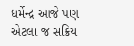ધર્મેન્દ્ર આજે પણ એટલા જ સક્રિય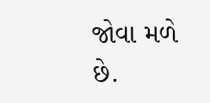જોવા મળે છે.